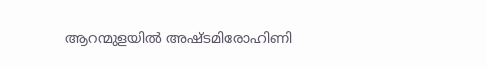ആറന്മുളയിൽ അഷ്ടമിരോഹിണി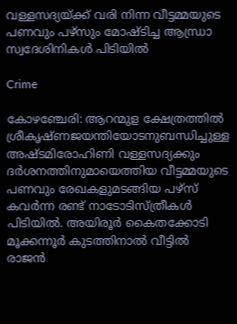വള്ളസദ്യയ്ക്ക് വരി നിന്ന വീട്ടമ്മയുടെ പണവും പഴ്‌സും മോഷ്ടിച്ച ആന്ധ്രാ സ്വദേശിനികൾ പിടിയിൽ

Crime

കോഴഞ്ചേരി: ആറന്മുള ക്ഷേത്രത്തിൽ ശ്രീകൃഷ്ണജയന്തിയോടനുബന്ധിച്ചുള്ള അഷ്ടമിരോഹിണി വള്ളസദ്യക്കും ദർശനത്തിനുമായെത്തിയ വീട്ടമ്മയുടെ പണവും രേഖകളുമടങ്ങിയ പഴ്‌സ് കവർന്ന രണ്ട് നാടോടിസ്ത്രീകൾ പിടിയിൽ. അയിരൂർ കൈതക്കോടി മൂക്കന്നൂർ കുടത്തിനാൽ വീട്ടിൽ രാജൻ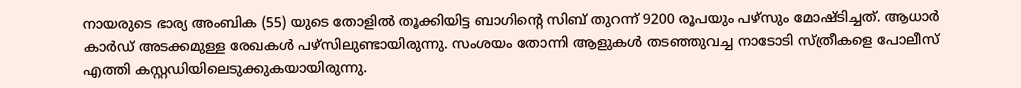നായരുടെ ഭാര്യ അംബിക (55) യുടെ തോളിൽ തൂക്കിയിട്ട ബാഗിന്റെ സിബ് തുറന്ന് 9200 രൂപയും പഴ്‌സും മോഷ്ടിച്ചത്. ആധാർ കാർഡ് അടക്കമുള്ള രേഖകൾ പഴ്‌സിലുണ്ടായിരുന്നു. സംശയം തോന്നി ആളുകൾ തടഞ്ഞുവച്ച നാടോടി സ്ത്രീകളെ പോലീസ് എത്തി കസ്റ്റഡിയിലെടുക്കുകയായിരുന്നു.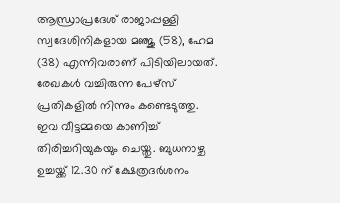ആന്ധ്രാപ്രദേശ് രാജാപ്പള്ളി സ്വദേശിനികളായ മഞ്ജു (58), ഹേമ (38) എന്നിവരാണ് പിടിയിലായത്. രേഖകൾ വച്ചിരുന്ന പേഴ്‌സ് പ്രതികളിൽ നിന്നും കണ്ടെടുത്തു. ഇവ വീട്ടമ്മയെ കാണിച്ച് തിരിച്ചറിയുകയും ചെയ്തു. ബുധനാഴ്ച ഉച്ചയ്ക്ക് 12.30 ന് ക്ഷേത്രദർശനം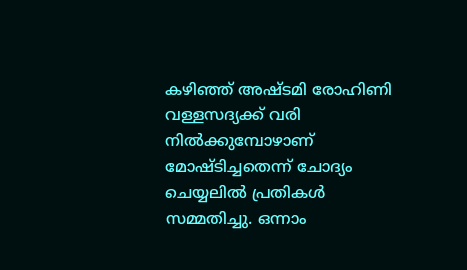കഴിഞ്ഞ് അഷ്ടമി രോഹിണി വള്ളസദ്യക്ക് വരി നിൽക്കുമ്പോഴാണ് മോഷ്ടിച്ചതെന്ന് ചോദ്യം ചെയ്യലിൽ പ്രതികൾ സമ്മതിച്ചു. ഒന്നാം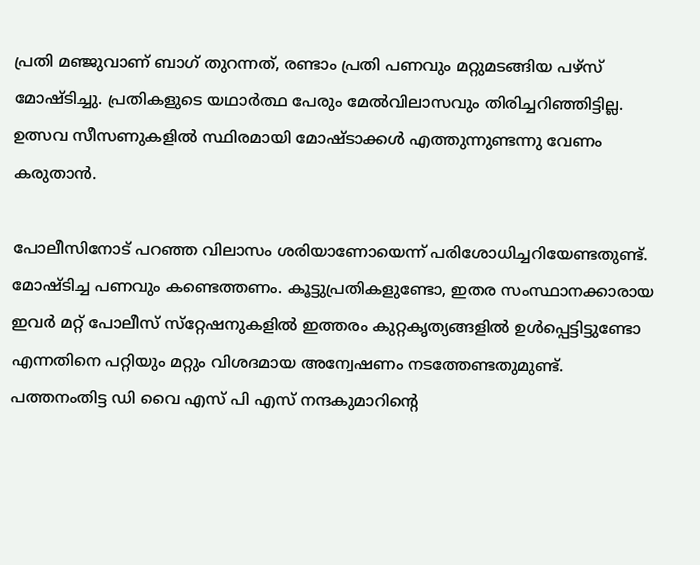പ്രതി മഞ്ജുവാണ് ബാഗ് തുറന്നത്, രണ്ടാം പ്രതി പണവും മറ്റുമടങ്ങിയ പഴ്‌സ് മോഷ്ടിച്ചു. പ്രതികളുടെ യഥാർത്ഥ പേരും മേൽവിലാസവും തിരിച്ചറിഞ്ഞിട്ടില്ല. ഉത്സവ സീസണുകളിൽ സ്ഥിരമായി മോഷ്ടാക്കൾ എത്തുന്നുണ്ടന്നു വേണം കരുതാൻ.

പോലീസിനോട് പറഞ്ഞ വിലാസം ശരിയാണോയെന്ന് പരിശോധിച്ചറിയേണ്ടതുണ്ട്. മോഷ്ടിച്ച പണവും കണ്ടെത്തണം. കൂട്ടുപ്രതികളുണ്ടോ, ഇതര സംസ്ഥാനക്കാരായ ഇവർ മറ്റ് പോലീസ് സ്‌റ്റേഷനുകളിൽ ഇത്തരം കുറ്റകൃത്യങ്ങളിൽ ഉൾപ്പെട്ടിട്ടുണ്ടോ എന്നതിനെ പറ്റിയും മറ്റും വിശദമായ അന്വേഷണം നടത്തേണ്ടതുമുണ്ട്. പത്തനംതിട്ട ഡി വൈ എസ് പി എസ് നന്ദകുമാറിന്റെ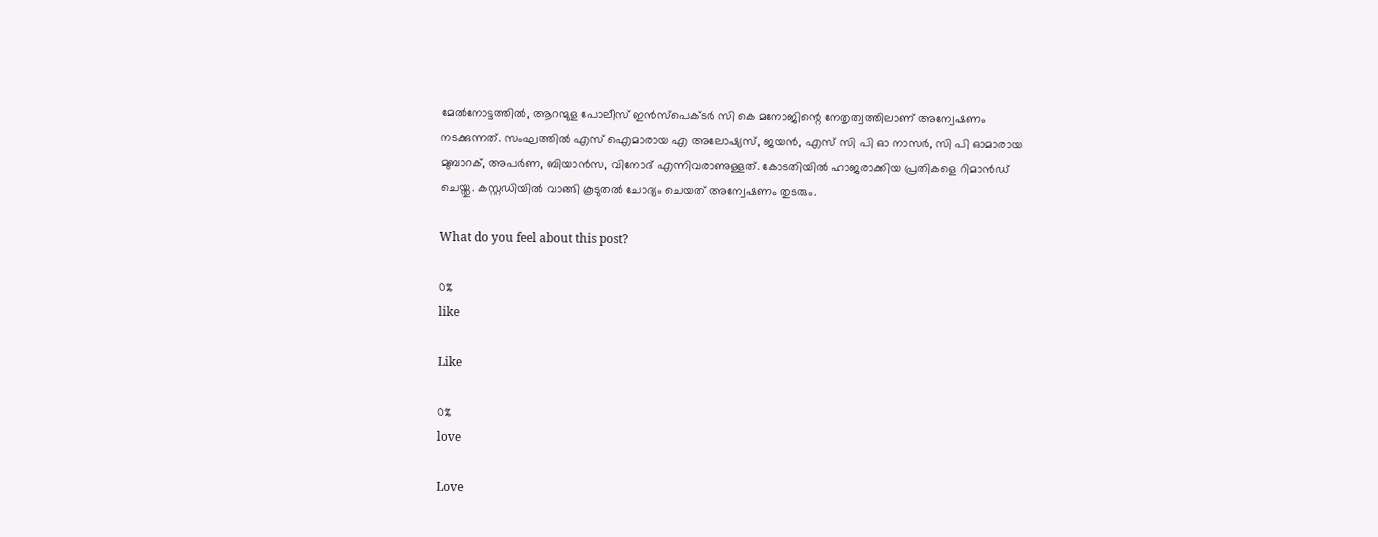മേൽനോട്ടത്തിൽ, ആറന്മുള പോലീസ് ഇൻസ്‌പെക്ടർ സി കെ മനോജിന്റെ നേതൃത്വത്തിലാണ് അന്വേഷണം നടക്കുന്നത്. സംഘത്തിൽ എസ് ഐമാരായ എ അലോഷ്യസ്, ജയൻ, എസ് സി പി ഓ നാസർ, സി പി ഓമാരായ മുബാറക്, അപർണ, ബിയാൻസ, വിനോദ് എന്നിവരാണുള്ളത്. കോടതിയിൽ ഹാജരാക്കിയ പ്രതികളെ റിമാൻഡ് ചെയ്തു. കസ്റ്റഡിയിൽ വാങ്ങി കൂടുതൽ ചോദ്യം ചെയത് അന്വേഷണം തുടരും.

What do you feel about this post?

0%
like

Like

0%
love

Love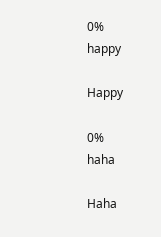0%
happy

Happy

0%
haha

Haha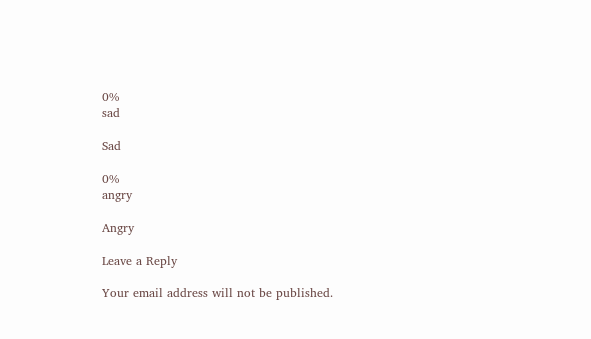0%
sad

Sad

0%
angry

Angry

Leave a Reply

Your email address will not be published.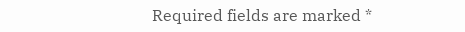Required fields are marked *